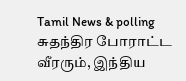Tamil News & polling
சுதந்திர போராட்ட வீரரும், இந்திய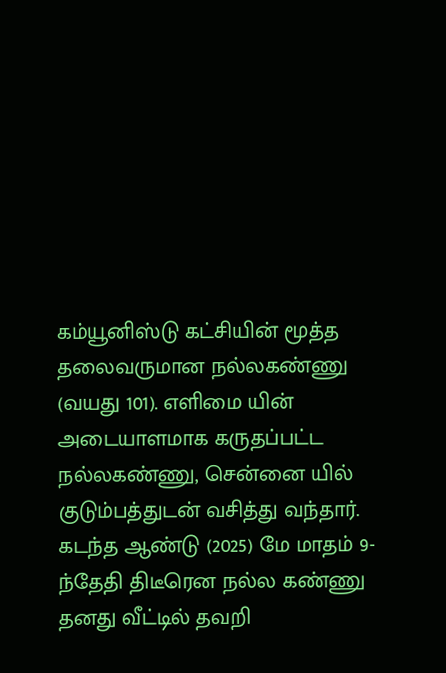கம்யூனிஸ்டு கட்சியின் மூத்த தலைவருமான நல்லகண்ணு (வயது 101). எளிமை யின் அடையாளமாக கருதப்பட்ட நல்லகண்ணு, சென்னை யில் குடும்பத்துடன் வசித்து வந்தார்.
கடந்த ஆண்டு (2025) மே மாதம் 9-ந்தேதி திடீரென நல்ல கண்ணு தனது வீட்டில் தவறி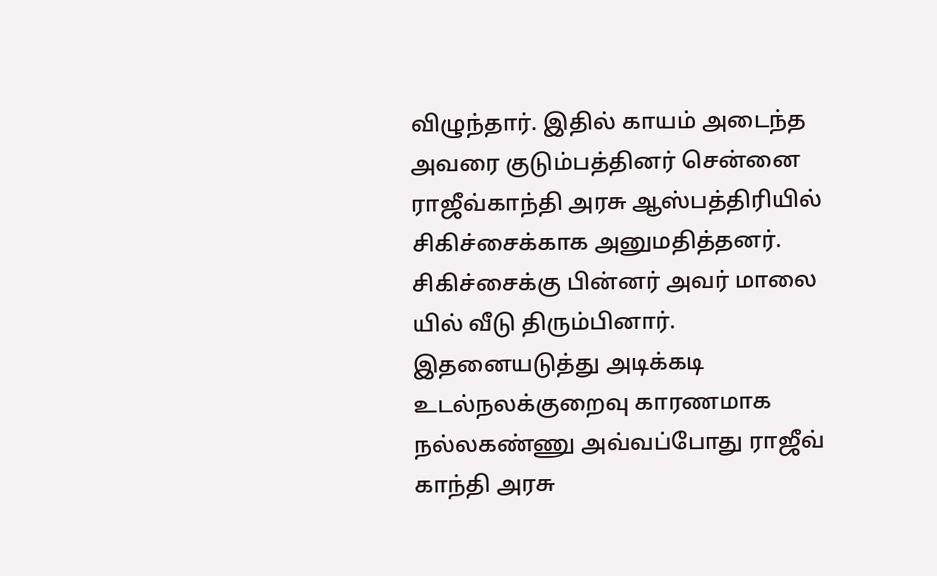விழுந்தார். இதில் காயம் அடைந்த அவரை குடும்பத்தினர் சென்னை ராஜீவ்காந்தி அரசு ஆஸ்பத்திரியில் சிகிச்சைக்காக அனுமதித்தனர். சிகிச்சைக்கு பின்னர் அவர் மாலை யில் வீடு திரும்பினார்.
இதனையடுத்து அடிக்கடி உடல்நலக்குறைவு காரணமாக நல்லகண்ணு அவ்வப்போது ராஜீவ் காந்தி அரசு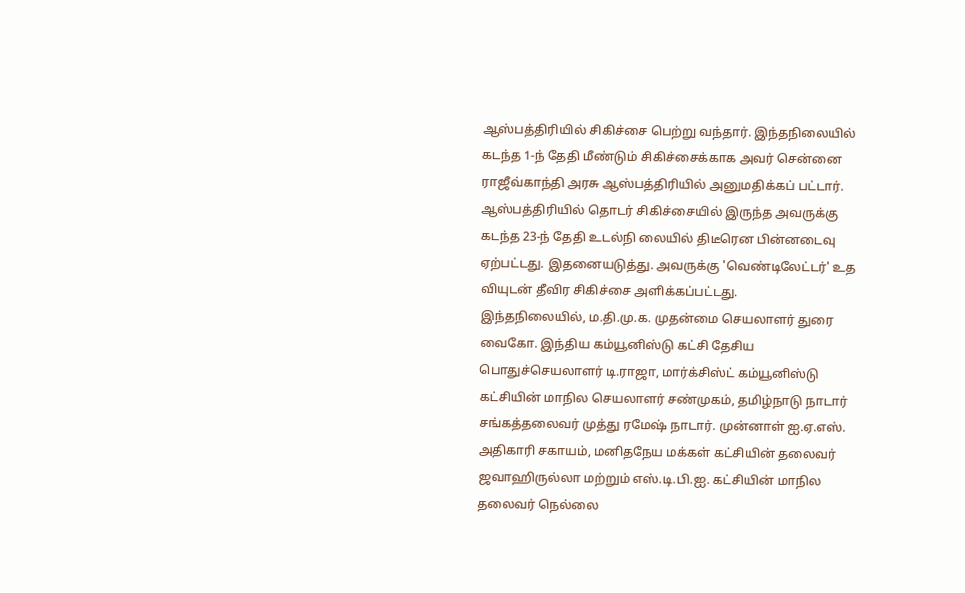ஆஸ்பத்திரியில் சிகிச்சை பெற்று வந்தார். இந்தநிலையில் கடந்த 1-ந் தேதி மீண்டும் சிகிச்சைக்காக அவர் சென்னை ராஜீவ்காந்தி அரசு ஆஸ்பத்திரியில் அனுமதிக்கப் பட்டார். ஆஸ்பத்திரியில் தொடர் சிகிச்சையில் இருந்த அவருக்கு கடந்த 23-ந் தேதி உடல்நி லையில் திடீரென பின்னடைவு ஏற்பட்டது. இதனையடுத்து. அவருக்கு 'வெண்டிலேட்டர்' உத வியுடன் தீவிர சிகிச்சை அளிக்கப்பட்டது.
இந்தநிலையில், ம.தி.மு.க. முதன்மை செயலாளர் துரை வைகோ. இந்திய கம்யூனிஸ்டு கட்சி தேசிய பொதுச்செயலாளர் டி.ராஜா, மார்க்சிஸ்ட் கம்யூனிஸ்டு கட்சியின் மாநில செயலாளர் சண்முகம், தமிழ்நாடு நாடார் சங்கத்தலைவர் முத்து ரமேஷ் நாடார். முன்னாள் ஐ.ஏ.எஸ். அதிகாரி சகாயம், மனிதநேய மக்கள் கட்சியின் தலைவர் ஜவாஹிருல்லா மற்றும் எஸ்.டி.பி.ஐ. கட்சியின் மாநில தலைவர் நெல்லை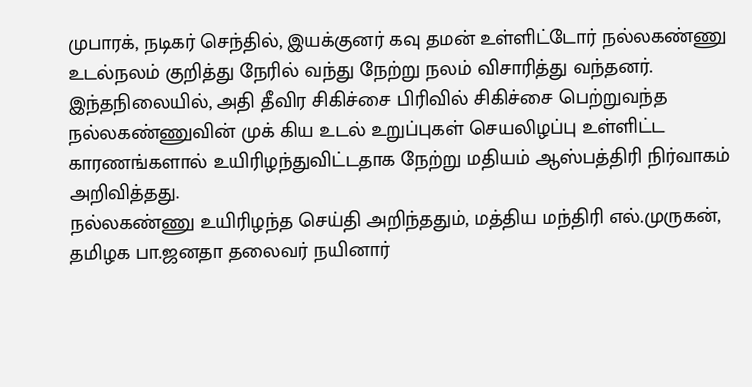முபாரக், நடிகர் செந்தில், இயக்குனர் கவு தமன் உள்ளிட்டோர் நல்லகண்ணு உடல்நலம் குறித்து நேரில் வந்து நேற்று நலம் விசாரித்து வந்தனர்.
இந்தநிலையில், அதி தீவிர சிகிச்சை பிரிவில் சிகிச்சை பெற்றுவந்த நல்லகண்ணுவின் முக் கிய உடல் உறுப்புகள் செயலிழப்பு உள்ளிட்ட காரணங்களால் உயிரிழந்துவிட்டதாக நேற்று மதியம் ஆஸ்பத்திரி நிர்வாகம் அறிவித்தது.
நல்லகண்ணு உயிரிழந்த செய்தி அறிந்ததும், மத்திய மந்திரி எல்.முருகன், தமிழக பா.ஜனதா தலைவர் நயினார்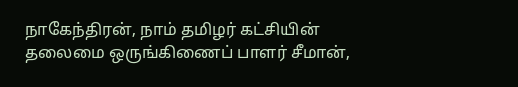நாகேந்திரன், நாம் தமிழர் கட்சியின் தலைமை ஒருங்கிணைப் பாளர் சீமான்,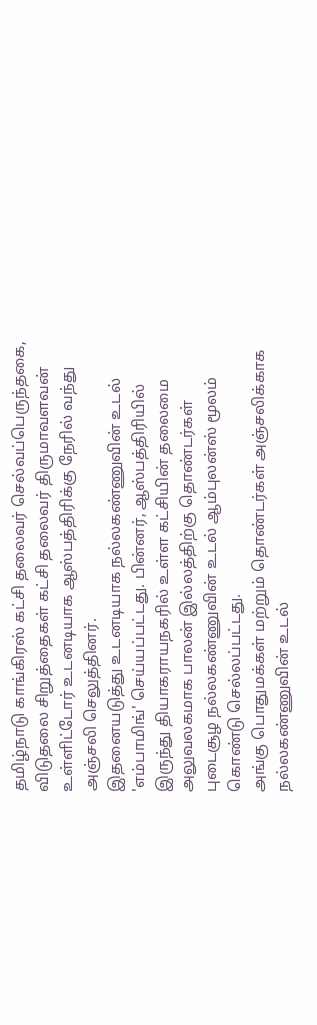தமிழ்நாடு காங்கிரஸ் கட்சி தலைவர் செல்வப்பெருந்தகை, விடுதலை சிறுத்தைகள் கட்சி தலைவர் திருமாவளவன் உள்ளிட்டோர் உடனடியாக ஆஸ்பத்திரிக்கு நேரில் வந்து அஞ்சலி செலுத்தினர்.
இதனையடுத்து உடனடியாக நல்லகண்ணுவின் உடல் 'எம்பாமிங்' செய்யப்பட்டது. பின்னர், ஆஸ்பத்திரியில் இருந்து தியாகராயநகரில் உள்ள கட்சியின் தலைமை அலுவலகமாக பாலன் இல்லத்திற்கு தொண்டர்கள் புடைசூழ நல்லகண்ணுவின் உடல் ஆம்புலன்ஸ் மூலம் கொண்டு செல்லப்பட்டது.
அங்கு பொதுமக்கள் மற்றும் தொண்டர்கள் அஞ்சலிக்காக நல்லகண்ணுவின் உடல்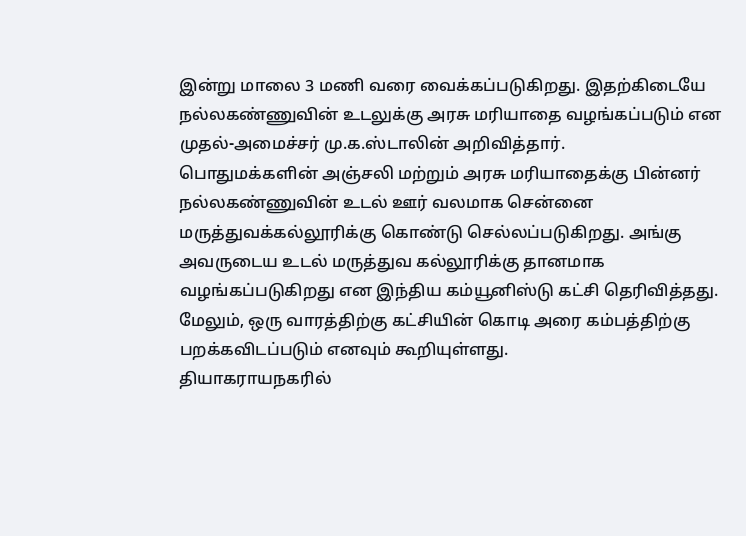இன்று மாலை 3 மணி வரை வைக்கப்படுகிறது. இதற்கிடையே நல்லகண்ணுவின் உடலுக்கு அரசு மரியாதை வழங்கப்படும் என முதல்-அமைச்சர் மு.க.ஸ்டாலின் அறிவித்தார்.
பொதுமக்களின் அஞ்சலி மற்றும் அரசு மரியாதைக்கு பின்னர் நல்லகண்ணுவின் உடல் ஊர் வலமாக சென்னை மருத்துவக்கல்லூரிக்கு கொண்டு செல்லப்படுகிறது. அங்கு அவருடைய உடல் மருத்துவ கல்லூரிக்கு தானமாக வழங்கப்படுகிறது என இந்திய கம்யூனிஸ்டு கட்சி தெரிவித்தது. மேலும், ஒரு வாரத்திற்கு கட்சியின் கொடி அரை கம்பத்திற்கு பறக்கவிடப்படும் எனவும் கூறியுள்ளது.
தியாகராயநகரில்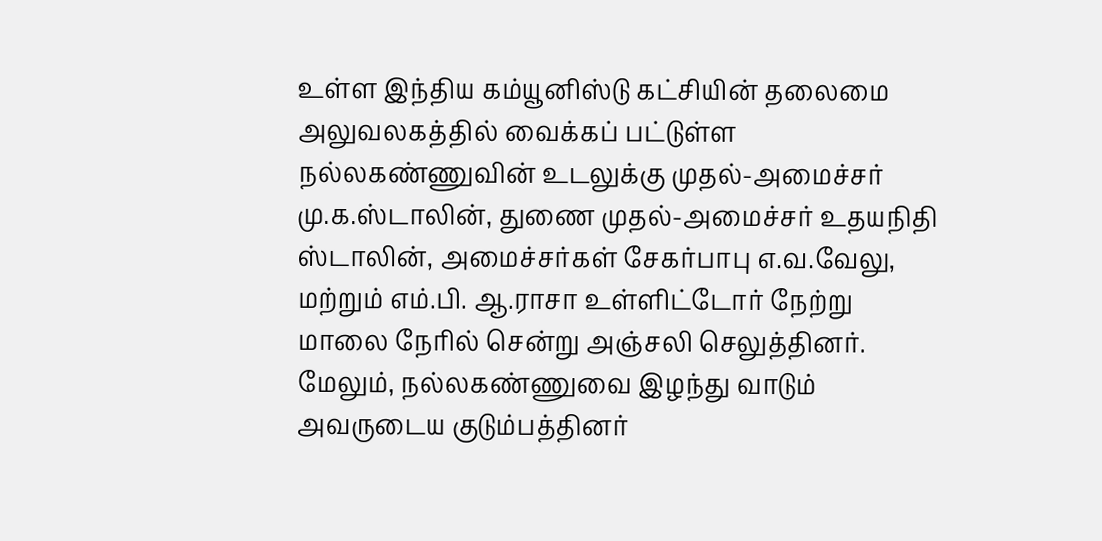உள்ள இந்திய கம்யூனிஸ்டு கட்சியின் தலைமை அலுவலகத்தில் வைக்கப் பட்டுள்ள நல்லகண்ணுவின் உடலுக்கு முதல்-அமைச்சர் மு.க.ஸ்டாலின், துணை முதல்-அமைச்சர் உதயநிதி ஸ்டாலின், அமைச்சர்கள் சேகர்பாபு எ.வ.வேலு, மற்றும் எம்.பி. ஆ.ராசா உள்ளிட்டோர் நேற்று மாலை நேரில் சென்று அஞ்சலி செலுத்தினர்.
மேலும், நல்லகண்ணுவை இழந்து வாடும் அவருடைய குடும்பத்தினர்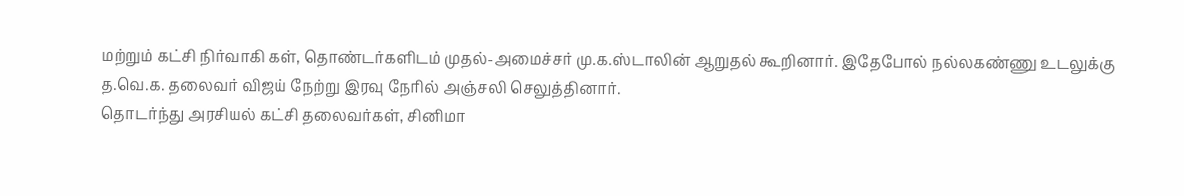மற்றும் கட்சி நிர்வாகி கள், தொண்டர்களிடம் முதல்-அமைச்சர் மு.க.ஸ்டாலின் ஆறுதல் கூறினார். இதேபோல் நல்லகண்ணு உடலுக்கு த.வெ.க. தலைவர் விஜய் நேற்று இரவு நேரில் அஞ்சலி செலுத்தினார்.
தொடர்ந்து அரசியல் கட்சி தலைவர்கள், சினிமா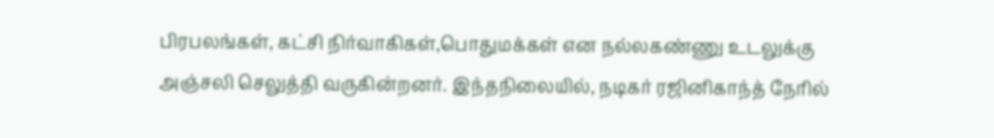பிரபலங்கள், கட்சி நிர்வாகிகள்,பொதுமக்கள் என நல்லகண்ணு உடலுக்கு அஞ்சலி செலுத்தி வருகின்றனர். இந்தநிலையில், நடிகர் ரஜினிகாந்த் நேரில்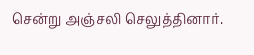சென்று அஞ்சலி செலுத்தினார்.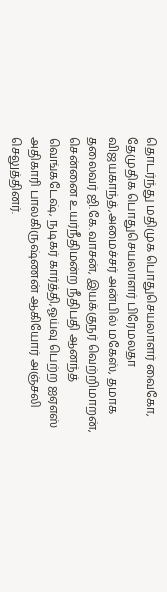தொடர்ந்து மதிமுக பொதுசெயலாளர் வைகோ, தேமுதிக பொதுசெயலாளர் பிரேமலதா விஜயகாந்த்,அமைச்சர் அன்பில் மகேஸ், தமாக தலைவர் ஜி.கே.வாசன், இயக்குநர் வெற்றிமாறன், சென்னை உயர்நீதிமன்ற நீதிபதி ஆனந்த் வெங்கடேஷ், நடிகர் கார்த்தி,ஓய்வு பெற்ற ஐஏஎஸ் அதிகாரி பாலகிருஷ்ணன் ஆகியோர் அஞ்சலி செலுத்தினர்.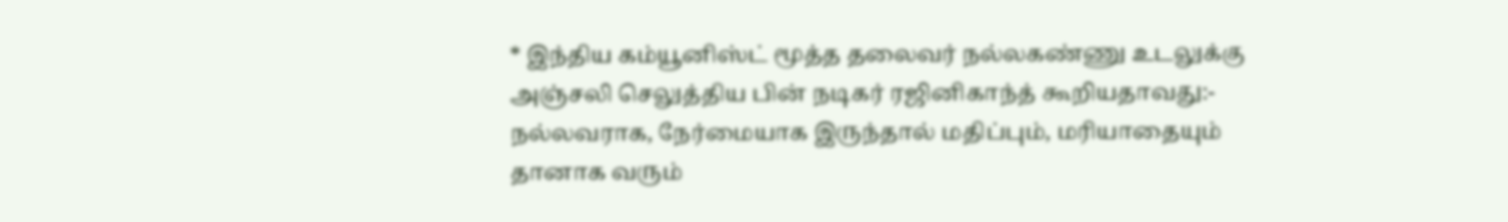* இந்திய கம்யூனிஸ்ட் மூத்த தலைவர் நல்லகண்ணு உடலுக்கு அஞ்சலி செலுத்திய பின் நடிகர் ரஜினிகாந்த் கூறியதாவது:-
நல்லவராக, நேர்மையாக இருந்தால் மதிப்பும், மரியாதையும் தானாக வரும்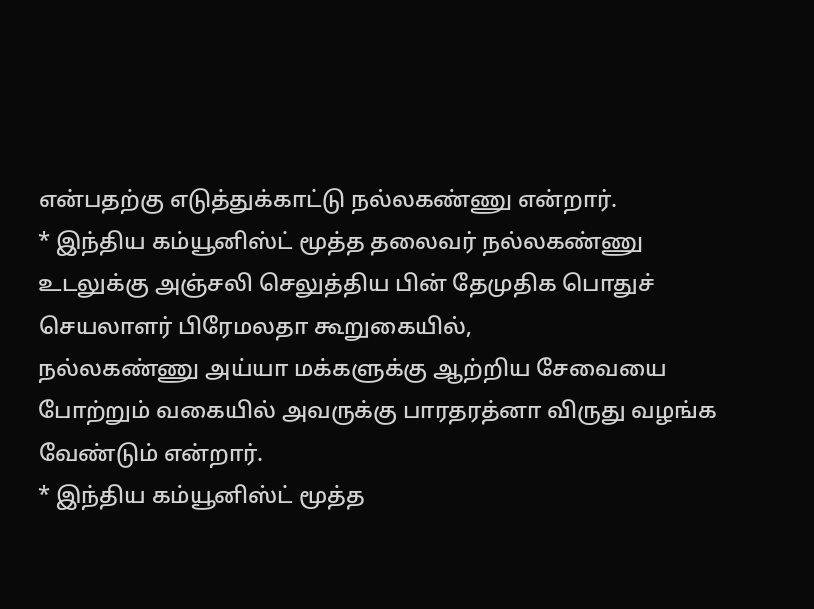என்பதற்கு எடுத்துக்காட்டு நல்லகண்ணு என்றார்.
* இந்திய கம்யூனிஸ்ட் மூத்த தலைவர் நல்லகண்ணு உடலுக்கு அஞ்சலி செலுத்திய பின் தேமுதிக பொதுச் செயலாளர் பிரேமலதா கூறுகையில்,
நல்லகண்ணு அய்யா மக்களுக்கு ஆற்றிய சேவையை போற்றும் வகையில் அவருக்கு பாரதரத்னா விருது வழங்க வேண்டும் என்றார்.
* இந்திய கம்யூனிஸ்ட் மூத்த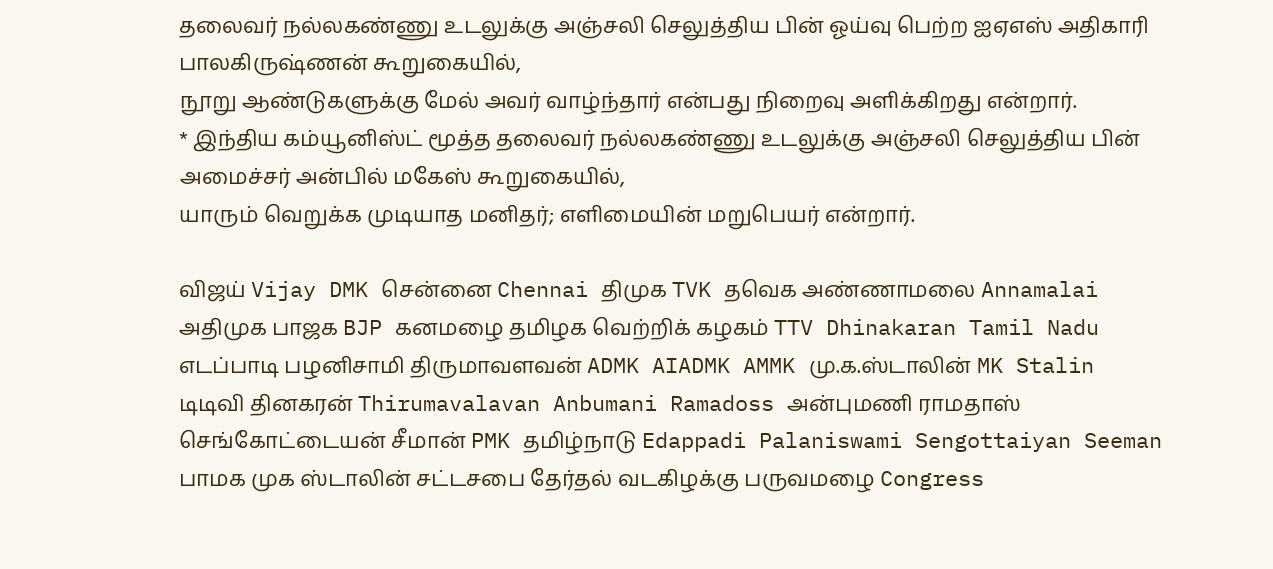தலைவர் நல்லகண்ணு உடலுக்கு அஞ்சலி செலுத்திய பின் ஓய்வு பெற்ற ஐஏஎஸ் அதிகாரி பாலகிருஷ்ணன் கூறுகையில்,
நூறு ஆண்டுகளுக்கு மேல் அவர் வாழ்ந்தார் என்பது நிறைவு அளிக்கிறது என்றார்.
* இந்திய கம்யூனிஸ்ட் மூத்த தலைவர் நல்லகண்ணு உடலுக்கு அஞ்சலி செலுத்திய பின் அமைச்சர் அன்பில் மகேஸ் கூறுகையில்,
யாரும் வெறுக்க முடியாத மனிதர்; எளிமையின் மறுபெயர் என்றார்.

விஜய் Vijay DMK சென்னை Chennai திமுக TVK தவெக அண்ணாமலை Annamalai அதிமுக பாஜக BJP கனமழை தமிழக வெற்றிக் கழகம் TTV Dhinakaran Tamil Nadu எடப்பாடி பழனிசாமி திருமாவளவன் ADMK AIADMK AMMK மு.க.ஸ்டாலின் MK Stalin டிடிவி தினகரன் Thirumavalavan Anbumani Ramadoss அன்புமணி ராமதாஸ் செங்கோட்டையன் சீமான் PMK தமிழ்நாடு Edappadi Palaniswami Sengottaiyan Seeman பாமக முக ஸ்டாலின் சட்டசபை தேர்தல் வடகிழக்கு பருவமழை Congress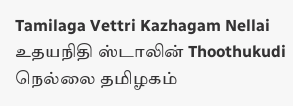Tamilaga Vettri Kazhagam Nellai உதயநிதி ஸ்டாலின் Thoothukudi நெல்லை தமிழகம்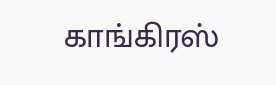காங்கிரஸ்